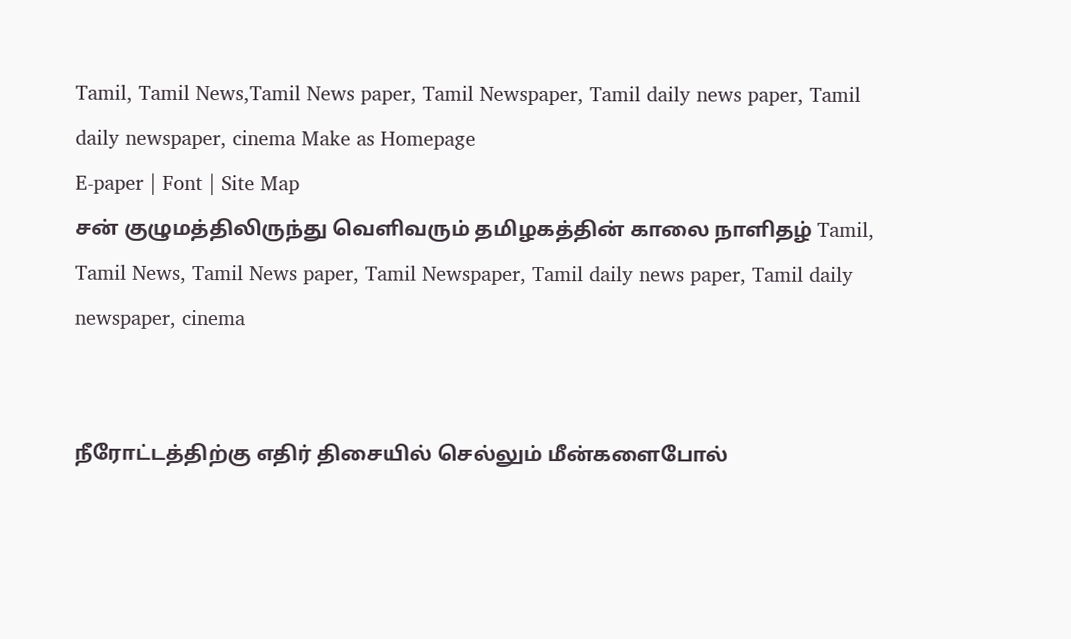Tamil, Tamil News,Tamil News paper, Tamil Newspaper, Tamil daily news paper, Tamil daily newspaper, cinema Make as Homepage
E-paper | Font | Site Map
சன் குழுமத்திலிருந்து வெளிவரும் தமிழகத்தின் காலை நாளிதழ் Tamil, Tamil News, Tamil News paper, Tamil Newspaper, Tamil daily news paper, Tamil daily newspaper, cinema


நீரோட்டத்திற்கு எதிர் திசையில் செல்லும் மீன்களைபோல்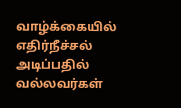வாழ்க்கையில் எதிர்நீச்சல் அடிப்பதில் வல்லவர்கள்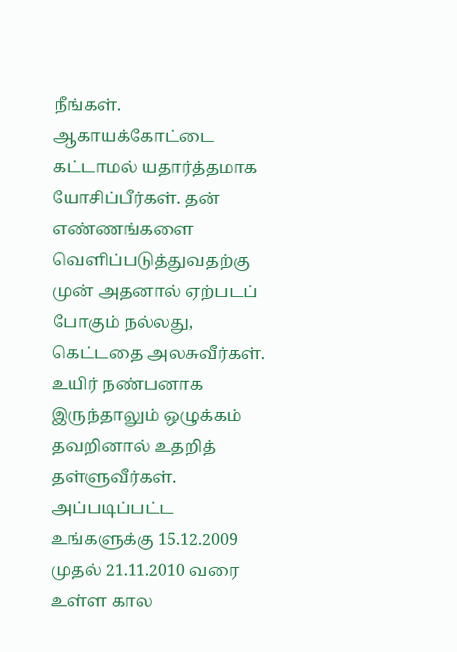நீங்கள். ஆகாயக்கோட்டை கட்டாமல் யதார்த்தமாக யோசிப்பீர்கள். தன் எண்ணங்களை வெளிப்படுத்துவதற்கு முன் அதனால் ஏற்படப் போகும் நல்லது, கெட்டதை அலசுவீர்கள். உயிர் நண்பனாக  இருந்தாலும் ஒழுக்கம் தவறினால் உதறித் தள்ளுவீர்கள். அப்படிப்பட்ட  உங்களுக்கு 15.12.2009 முதல் 21.11.2010 வரை உள்ள கால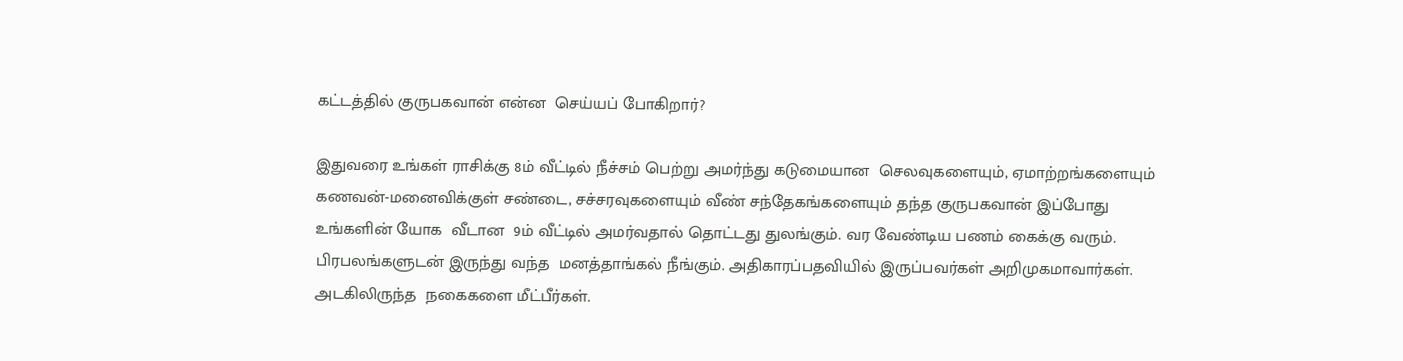கட்டத்தில் குருபகவான் என்ன  செய்யப் போகிறார்?

இதுவரை உங்கள் ராசிக்கு 8ம் வீட்டில் நீச்சம் பெற்று அமர்ந்து கடுமையான  செலவுகளையும், ஏமாற்றங்களையும் கணவன்-மனைவிக்குள் சண்டை, சச்சரவுகளையும் வீண் சந்தேகங்களையும் தந்த குருபகவான் இப்போது உங்களின் யோக  வீடான  9ம் வீட்டில் அமர்வதால் தொட்டது துலங்கும். வர வேண்டிய பணம் கைக்கு வரும். பிரபலங்களுடன் இருந்து வந்த  மனத்தாங்கல் நீங்கும். அதிகாரப்பதவியில் இருப்பவர்கள் அறிமுகமாவார்கள். அடகிலிருந்த  நகைகளை மீட்பீர்கள்.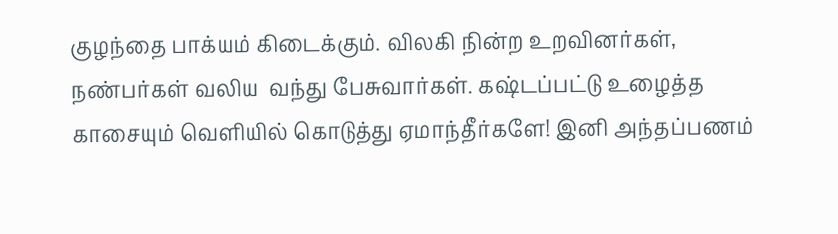குழந்தை பாக்யம் கிடைக்கும். விலகி நின்ற உறவினர்கள், நண்பர்கள் வலிய  வந்து பேசுவார்கள். கஷ்டப்பட்டு உழைத்த காசையும் வெளியில் கொடுத்து ஏமாந்தீர்களே! இனி அந்தப்பணம்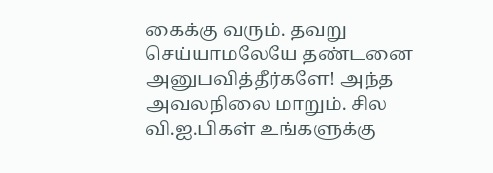கைக்கு வரும். தவறு செய்யாமலேயே தண்டனை அனுபவித்தீர்களே! அந்த அவலநிலை மாறும். சில வி.ஐ.பிகள் உங்களுக்கு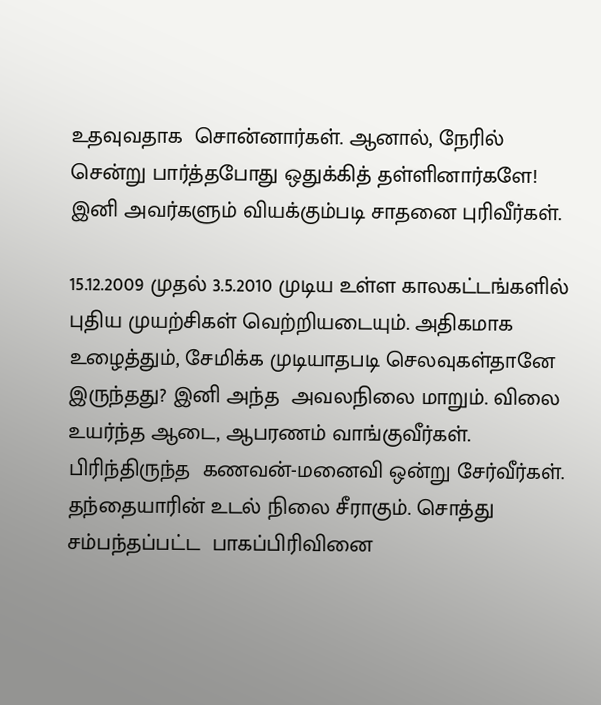உதவுவதாக  சொன்னார்கள். ஆனால், நேரில் சென்று பார்த்தபோது ஒதுக்கித் தள்ளினார்களே! இனி அவர்களும் வியக்கும்படி சாதனை புரிவீர்கள்.

15.12.2009 முதல் 3.5.2010 முடிய உள்ள காலகட்டங்களில் புதிய முயற்சிகள் வெற்றியடையும். அதிகமாக உழைத்தும், சேமிக்க முடியாதபடி செலவுகள்தானே இருந்தது? இனி அந்த  அவலநிலை மாறும். விலை உயர்ந்த ஆடை, ஆபரணம் வாங்குவீர்கள். பிரிந்திருந்த  கணவன்-மனைவி ஒன்று சேர்வீர்கள். தந்தையாரின் உடல் நிலை சீராகும். சொத்து சம்பந்தப்பட்ட  பாகப்பிரிவினை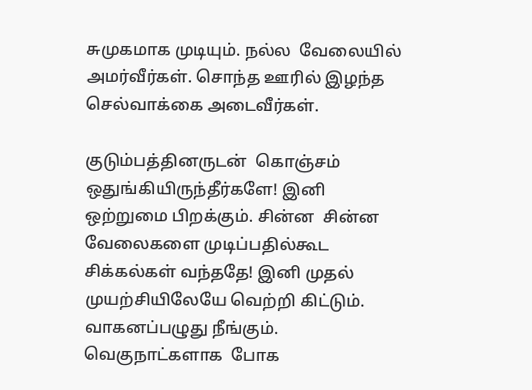சுமுகமாக முடியும். நல்ல  வேலையில் அமர்வீர்கள். சொந்த ஊரில் இழந்த  செல்வாக்கை அடைவீர்கள்.

குடும்பத்தினருடன்  கொஞ்சம் ஒதுங்கியிருந்தீர்களே! இனி ஒற்றுமை பிறக்கும். சின்ன  சின்ன வேலைகளை முடிப்பதில்கூட சிக்கல்கள் வந்ததே! இனி முதல் முயற்சியிலேயே வெற்றி கிட்டும். வாகனப்பழுது நீங்கும். வெகுநாட்களாக  போக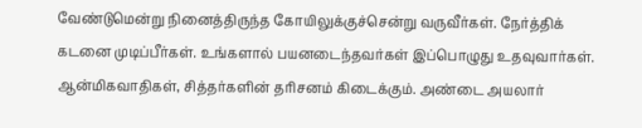வேண்டுமென்று நினைத்திருந்த கோயிலுக்குச்சென்று வருவீர்கள். நேர்த்திக் கடனை முடிப்பீர்கள். உங்களால் பயனடைந்தவர்கள் இப்பொழுது உதவுவார்கள். ஆன்மிகவாதிகள், சித்தர்களின் தரிசனம் கிடைக்கும். அண்டை அயலார்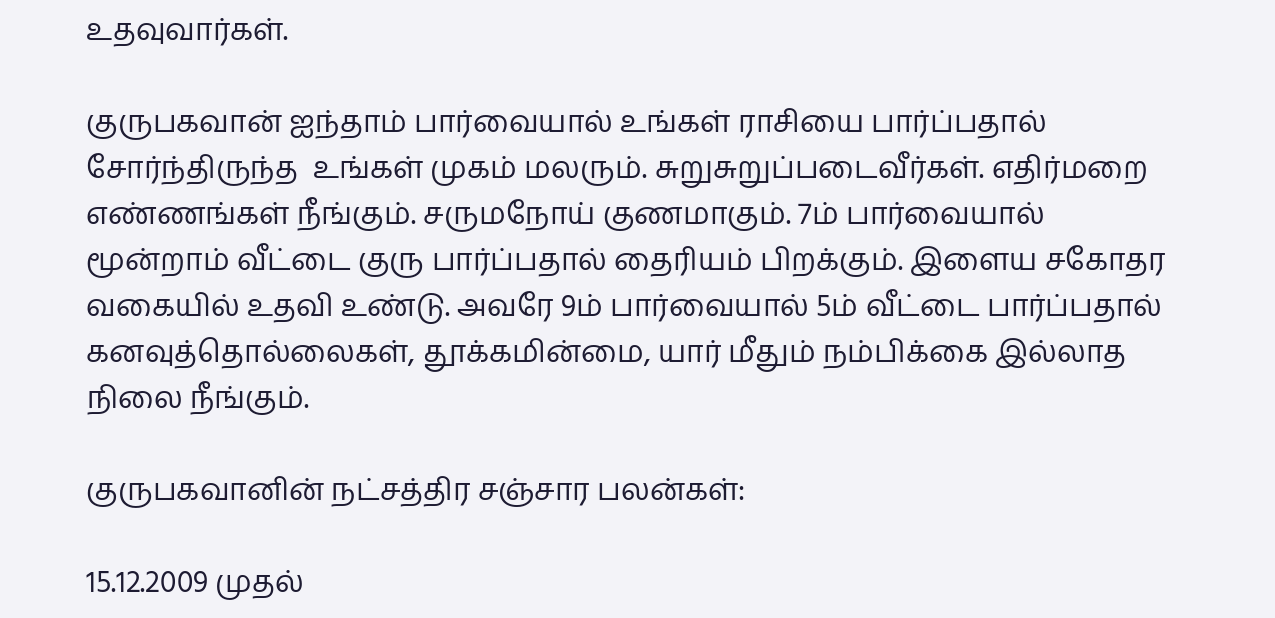உதவுவார்கள்.

குருபகவான் ஐந்தாம் பார்வையால் உங்கள் ராசியை பார்ப்பதால் சோர்ந்திருந்த  உங்கள் முகம் மலரும். சுறுசுறுப்படைவீர்கள். எதிர்மறை எண்ணங்கள் நீங்கும். சருமநோய் குணமாகும். 7ம் பார்வையால் மூன்றாம் வீட்டை குரு பார்ப்பதால் தைரியம் பிறக்கும். இளைய சகோதர வகையில் உதவி உண்டு. அவரே 9ம் பார்வையால் 5ம் வீட்டை பார்ப்பதால் கனவுத்தொல்லைகள், தூக்கமின்மை, யார் மீதும் நம்பிக்கை இல்லாத நிலை நீங்கும்.

குருபகவானின் நட்சத்திர சஞ்சார பலன்கள்:

15.12.2009 முதல்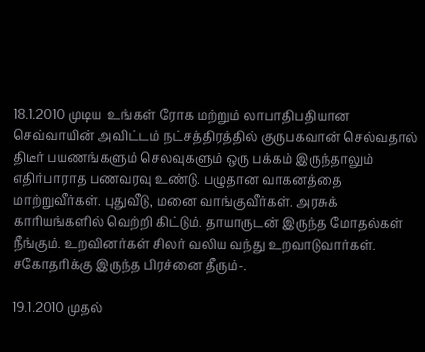18.1.2010 முடிய  உங்கள் ரோக மற்றும் லாபாதிபதியான செவ்வாயின் அவிட்டம் நட்சத்திரத்தில் குருபகவான் செல்வதால் திடீர் பயணங்களும் செலவுகளும் ஒரு பக்கம் இருந்தாலும் எதிர்பாராத பணவரவு உண்டு. பழுதான வாகனத்தை மாற்றுவீர்கள். புதுவீடு, மனை வாங்குவீர்கள். அரசுக் காரியங்களில் வெற்றி கிட்டும். தாயாருடன் இருந்த மோதல்கள் நீங்கும். உறவினர்கள் சிலர் வலிய வந்து உறவாடுவார்கள். சகோதரிக்கு இருந்த பிரச்னை தீரும்-.

19.1.2010 முதல்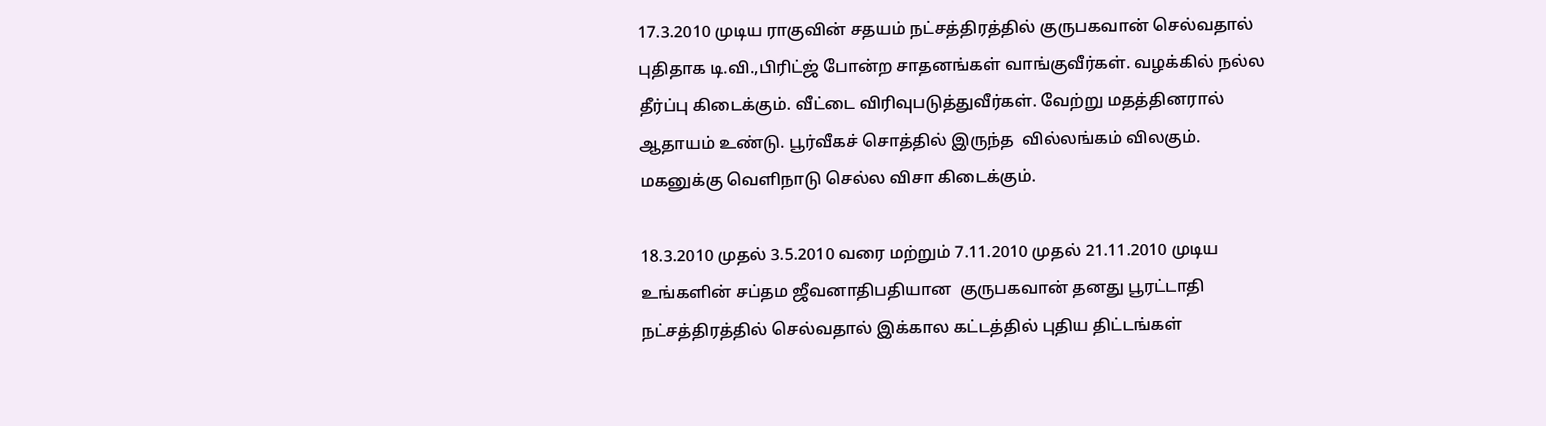17.3.2010 முடிய ராகுவின் சதயம் நட்சத்திரத்தில் குருபகவான் செல்வதால் புதிதாக டி.வி.,பிரிட்ஜ் போன்ற சாதனங்கள் வாங்குவீர்கள். வழக்கில் நல்ல  தீர்ப்பு கிடைக்கும். வீட்டை விரிவுபடுத்துவீர்கள். வேற்று மதத்தினரால் ஆதாயம் உண்டு. பூர்வீகச் சொத்தில் இருந்த  வில்லங்கம் விலகும். மகனுக்கு வெளிநாடு செல்ல விசா கிடைக்கும்.

18.3.2010 முதல் 3.5.2010 வரை மற்றும் 7.11.2010 முதல் 21.11.2010 முடிய உங்களின் சப்தம ஜீவனாதிபதியான  குருபகவான் தனது பூரட்டாதி நட்சத்திரத்தில் செல்வதால் இக்கால கட்டத்தில் புதிய திட்டங்கள்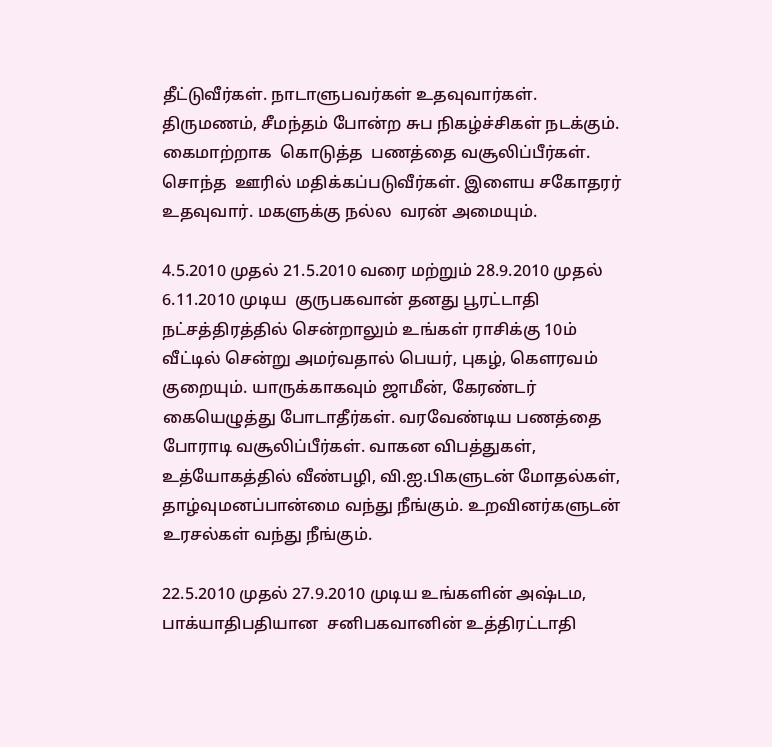தீட்டுவீர்கள். நாடாளுபவர்கள் உதவுவார்கள். திருமணம், சீமந்தம் போன்ற சுப நிகழ்ச்சிகள் நடக்கும். கைமாற்றாக  கொடுத்த  பணத்தை வசூலிப்பீர்கள். சொந்த  ஊரில் மதிக்கப்படுவீர்கள். இளைய சகோதரர் உதவுவார். மகளுக்கு நல்ல  வரன் அமையும்.

4.5.2010 முதல் 21.5.2010 வரை மற்றும் 28.9.2010 முதல் 6.11.2010 முடிய  குருபகவான் தனது பூரட்டாதி நட்சத்திரத்தில் சென்றாலும் உங்கள் ராசிக்கு 10ம் வீட்டில் சென்று அமர்வதால் பெயர், புகழ், கௌரவம் குறையும். யாருக்காகவும் ஜாமீன், கேரண்டர் கையெழுத்து போடாதீர்கள். வரவேண்டிய பணத்தை போராடி வசூலிப்பீர்கள். வாகன விபத்துகள், உத்யோகத்தில் வீண்பழி, வி.ஐ.பிகளுடன் மோதல்கள், தாழ்வுமனப்பான்மை வந்து நீங்கும். உறவினர்களுடன் உரசல்கள் வந்து நீங்கும்.

22.5.2010 முதல் 27.9.2010 முடிய உங்களின் அஷ்டம, பாக்யாதிபதியான  சனிபகவானின் உத்திரட்டாதி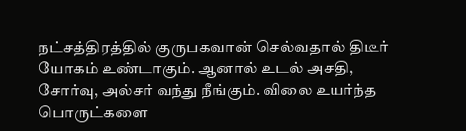நட்சத்திரத்தில் குருபகவான் செல்வதால் திடீர் யோகம் உண்டாகும். ஆனால் உடல் அசதி, சோர்வு, அல்சர் வந்து நீங்கும். விலை உயர்ந்த பொருட்களை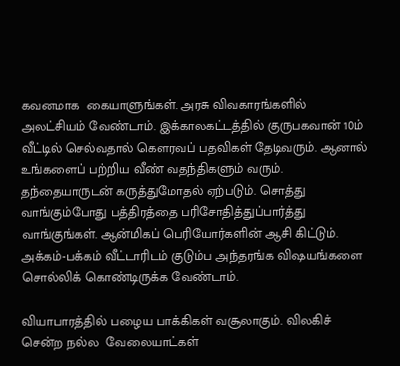கவனமாக  கையாளுங்கள். அரசு விவகாரங்களில் அலட்சியம் வேண்டாம். இக்காலகட்டத்தில் குருபகவான் 10ம் வீட்டில் செல்வதால் கௌரவப் பதவிகள் தேடிவரும். ஆனால் உங்களைப் பற்றிய வீண் வதந்திகளும் வரும். தந்தையாருடன் கருத்துமோதல் ஏற்படும். சொத்து வாங்கும்போது பத்திரத்தை பரிசோதித்துப்பார்த்து வாங்குங்கள். ஆன்மிகப் பெரியோர்களின் ஆசி கிட்டும். அக்கம்-பக்கம் வீட்டாரிடம் குடும்ப அந்தரங்க விஷயங்களை சொல்லிக் கொண்டிருக்க வேண்டாம்.

வியாபாரத்தில் பழைய பாக்கிகள் வசூலாகும். விலகிச் சென்ற நல்ல  வேலையாட்கள்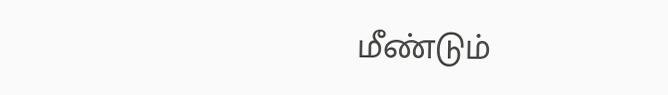மீண்டும்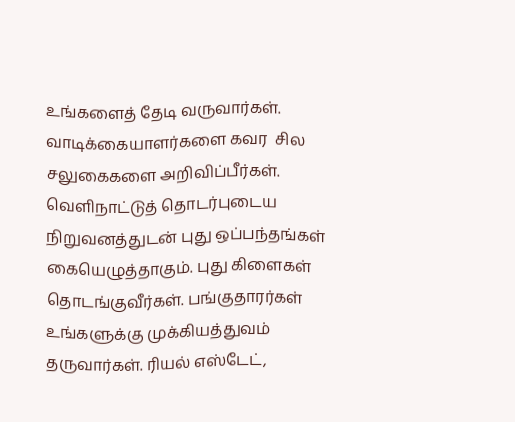உங்களைத் தேடி வருவார்கள். வாடிக்கையாளர்களை கவர  சில சலுகைகளை அறிவிப்பீர்கள். வெளிநாட்டுத் தொடர்புடைய  நிறுவனத்துடன் புது ஒப்பந்தங்கள் கையெழுத்தாகும். புது கிளைகள் தொடங்குவீர்கள். பங்குதாரர்கள் உங்களுக்கு முக்கியத்துவம் தருவார்கள். ரியல் எஸ்டேட்,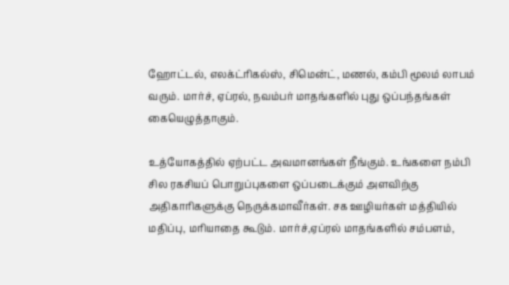ஹோட்டல், எலக்ட்ரிகல்ஸ், சிமென்ட், மணல், கம்பி மூலம் லாபம் வரும். மார்ச், ஏப்ரல், நவம்பர் மாதங்களில் புது ஒப்பந்தங்கள் கையெழுத்தாகும்.

உத்யோகத்தில் ஏற்பட்ட அவமானங்கள் நீங்கும். உங்களை நம்பி சில ரகசியப் பொறுப்புகளை ஒப்படைக்கும் அளவிற்கு அதிகாரிகளுக்கு நெருக்கமாவீர்கள். சக ஊழியர்கள் மத்தியில் மதிப்பு, மரியாதை கூடும். மார்ச்,ஏப்ரல் மாதங்களில் சம்பளம்,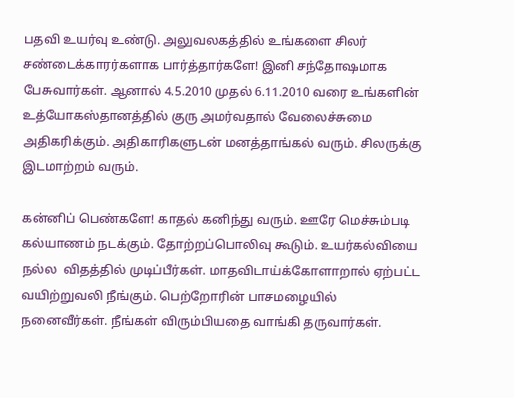பதவி உயர்வு உண்டு. அலுவலகத்தில் உங்களை சிலர் சண்டைக்காரர்களாக பார்த்தார்களே! இனி சந்தோஷமாக  பேசுவார்கள். ஆனால் 4.5.2010 முதல் 6.11.2010 வரை உங்களின் உத்யோகஸ்தானத்தில் குரு அமர்வதால் வேலைச்சுமை அதிகரிக்கும். அதிகாரிகளுடன் மனத்தாங்கல் வரும். சிலருக்கு இடமாற்றம் வரும்.

கன்னிப் பெண்களே! காதல் கனிந்து வரும். ஊரே மெச்சும்படி கல்யாணம் நடக்கும். தோற்றப்பொலிவு கூடும். உயர்கல்வியை நல்ல  விதத்தில் முடிப்பீர்கள். மாதவிடாய்க்கோளாறால் ஏற்பட்ட வயிற்றுவலி நீங்கும். பெற்றோரின் பாசமழையில் நனைவீர்கள். நீங்கள் விரும்பியதை வாங்கி தருவார்கள்.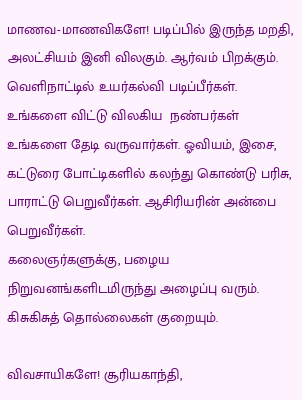மாணவ-மாணவிகளே! படிப்பில் இருந்த மறதி, அலட்சியம் இனி விலகும். ஆர்வம் பிறக்கும். வெளிநாட்டில் உயர்கல்வி படிப்பீர்கள். உங்களை விட்டு விலகிய  நண்பர்கள் உங்களை தேடி வருவார்கள். ஓவியம், இசை, கட்டுரை போட்டிகளில் கலந்து கொண்டு பரிசு, பாராட்டு பெறுவீர்கள். ஆசிரியரின் அன்பை பெறுவீர்கள்.
கலைஞர்களுக்கு, பழைய நிறுவனங்களிடமிருந்து அழைப்பு வரும். கிசுகிசுத் தொல்லைகள் குறையும்.

விவசாயிகளே! சூரியகாந்தி,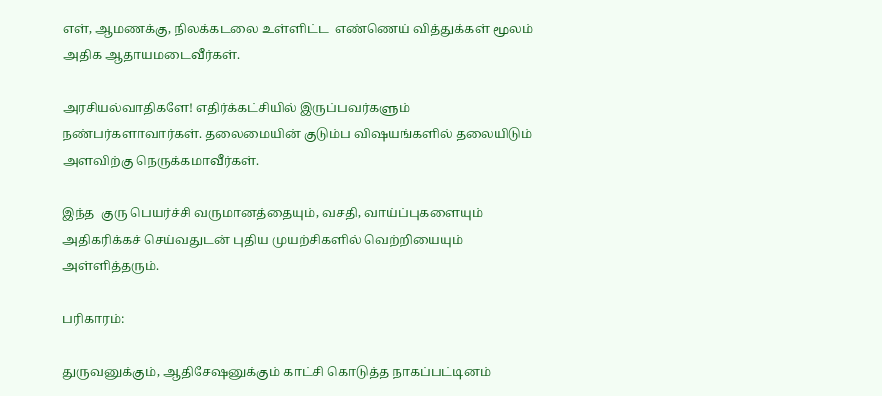எள், ஆமணக்கு, நிலக்கடலை உள்ளிட்ட  எண்ணெய் வித்துக்கள் மூலம் அதிக ஆதாயமடைவீர்கள்.

அரசியல்வாதிகளே! எதிர்க்கட்சியில் இருப்பவர்களும் நண்பர்களாவார்கள். தலைமையின் குடும்ப விஷயங்களில் தலையிடும் அளவிற்கு நெருக்கமாவீர்கள்.

இந்த  குரு பெயர்ச்சி வருமானத்தையும், வசதி, வாய்ப்புகளையும் அதிகரிக்கச் செய்வதுடன் புதிய முயற்சிகளில் வெற்றியையும் அள்ளித்தரும்.

பரிகாரம்:

துருவனுக்கும், ஆதிசேஷனுக்கும் காட்சி கொடுத்த நாகப்பட்டினம்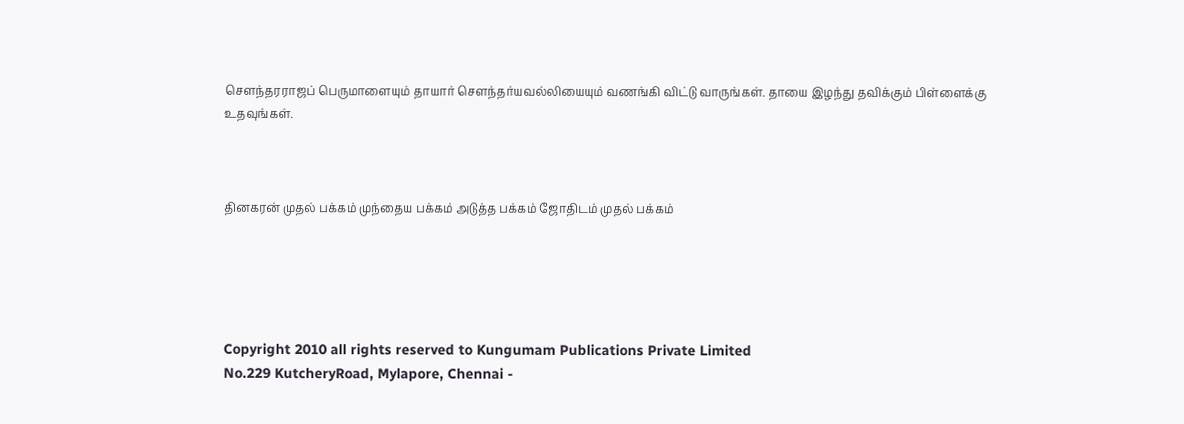சௌந்தரராஜப் பெருமாளையும் தாயார் சௌந்தர்யவல்லியையும் வணங்கி விட்டு வாருங்கள். தாயை இழந்து தவிக்கும் பிள்ளைக்கு உதவுங்கள்.



தினகரன் முதல் பக்கம் முந்தைய பக்கம் அடுத்த பக்கம் ஜோதிடம் முதல் பக்கம்





Copyright 2010 all rights reserved to Kungumam Publications Private Limited
No.229 KutcheryRoad, Mylapore, Chennai -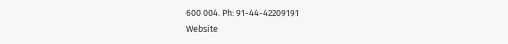600 004. Ph: 91-44-42209191
Website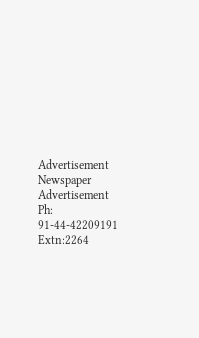Advertisement Newspaper Advertisement
Ph: 91-44-42209191 Extn:2264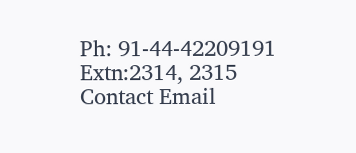Ph: 91-44-42209191 Extn:2314, 2315
Contact Email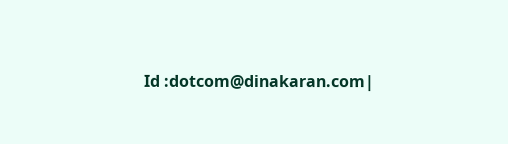Id :dotcom@dinakaran.com|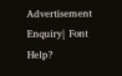Advertisement Enquiry| Font Help?